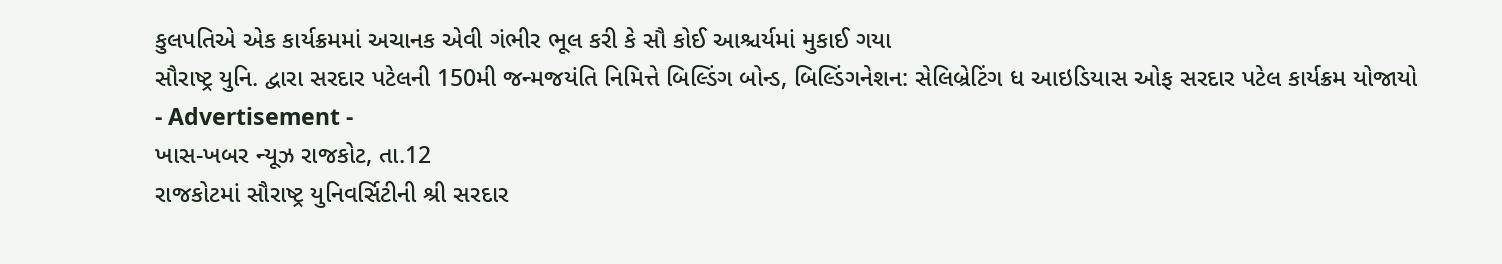કુલપતિએ એક કાર્યક્રમમાં અચાનક એવી ગંભીર ભૂલ કરી કે સૌ કોઈ આશ્ચર્યમાં મુકાઈ ગયા
સૌરાષ્ટ્ર યુનિ. દ્વારા સરદાર પટેલની 150મી જન્મજયંતિ નિમિત્તે બિલ્ડિંગ બોન્ડ, બિલ્ડિંગનેશન: સેલિબ્રેટિંગ ધ આઇડિયાસ ઓફ સરદાર પટેલ કાર્યક્રમ યોજાયો
- Advertisement -
ખાસ-ખબર ન્યૂઝ રાજકોટ, તા.12
રાજકોટમાં સૌરાષ્ટ્ર યુનિવર્સિટીની શ્રી સરદાર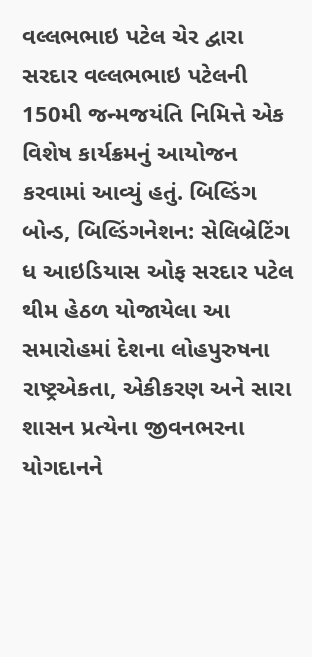વલ્લભભાઇ પટેલ ચેર દ્વારા સરદાર વલ્લભભાઇ પટેલની 150મી જન્મજયંતિ નિમિત્તે એક વિશેષ કાર્યક્રમનું આયોજન કરવામાં આવ્યું હતું. બિલ્ડિંગ બોન્ડ, બિલ્ડિંગનેશન: સેલિબ્રેટિંગ ધ આઇડિયાસ ઓફ સરદાર પટેલ થીમ હેઠળ યોજાયેલા આ સમારોહમાં દેશના લોહપુરુષના રાષ્ટ્રએકતા, એકીકરણ અને સારા શાસન પ્રત્યેના જીવનભરના યોગદાનને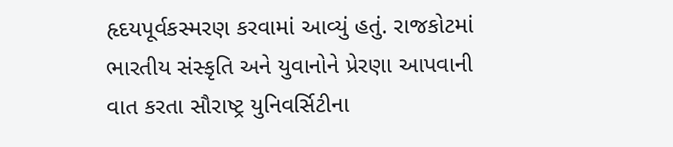હૃદયપૂર્વકસ્મરણ કરવામાં આવ્યું હતું. રાજકોટમાં ભારતીય સંસ્કૃતિ અને યુવાનોને પ્રેરણા આપવાની વાત કરતા સૌરાષ્ટ્ર યુનિવર્સિટીના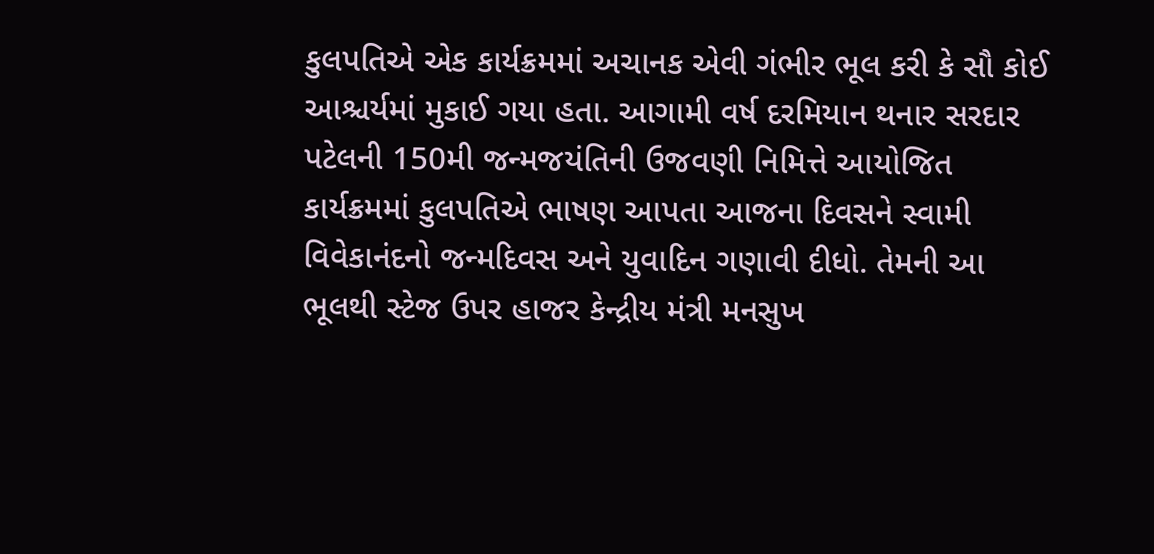કુલપતિએ એક કાર્યક્રમમાં અચાનક એવી ગંભીર ભૂલ કરી કે સૌ કોઈ આશ્ચર્યમાં મુકાઈ ગયા હતા. આગામી વર્ષ દરમિયાન થનાર સરદાર પટેલની 150મી જન્મજયંતિની ઉજવણી નિમિત્તે આયોજિત કાર્યક્રમમાં કુલપતિએ ભાષણ આપતા આજના દિવસને સ્વામી વિવેકાનંદનો જન્મદિવસ અને યુવાદિન ગણાવી દીધો. તેમની આ ભૂલથી સ્ટેજ ઉપર હાજર કેન્દ્રીય મંત્રી મનસુખ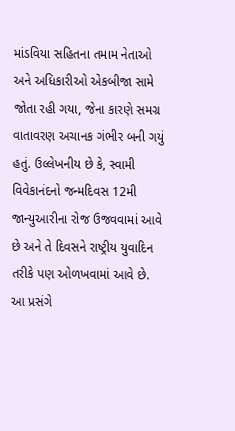માંડવિયા સહિતના તમામ નેતાઓ અને અધિકારીઓ એકબીજા સામે જોતા રહી ગયા, જેના કારણે સમગ્ર વાતાવરણ અચાનક ગંભીર બની ગયું હતું. ઉલ્લેખનીય છે કે, સ્વામી વિવેકાનંદનો જન્મદિવસ 12મી જાન્યુઆરીના રોજ ઉજવવામાં આવે છે અને તે દિવસને રાષ્ટ્રીય યુવાદિન તરીકે પણ ઓળખવામાં આવે છે. આ પ્રસંગે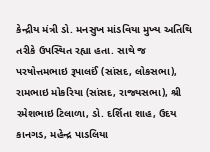કેન્દ્રીય મંત્રી ડો. મનસુખ માંડવિયા મુખ્ય અતિથિ તરીકે ઉપસ્થિત રહ્યા હતા. સાથે જ પરષોત્તમભાઇ રૂપાલઈં (સાંસદ, લોકસભા), રામભાઇ મોકરિયા (સાંસદ, રાજ્યસભા), શ્રી રમેશભાઇ ટિલાળા, ડો. દર્શિતા શાહ, ઉદય કાનગડ, મહેન્દ્ર પાડલિયા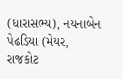(ધારાસભ્ય), નયનાબેન પેઢડિયા (મેયર, રાજકોટ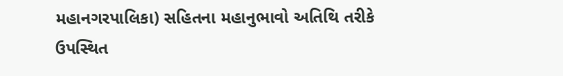મહાનગરપાલિકા) સહિતના મહાનુભાવો અતિથિ તરીકે ઉપસ્થિત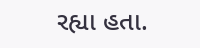રહ્યા હતા.